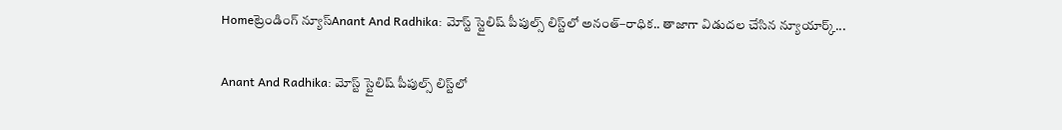Homeట్రెండింగ్ న్యూస్Anant And Radhika: మోస్ట్‌ స్టైలిష్‌ పీపుల్స్‌ లిస్ట్‌లో అనంత్‌–రాధిక.. తాజాగా విడుదల చేసిన న్యూయార్క్‌...

Anant And Radhika: మోస్ట్‌ స్టైలిష్‌ పీపుల్స్‌ లిస్ట్‌లో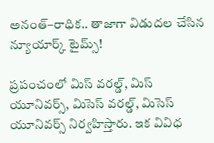అనంత్‌–రాధిక.. తాజాగా విడుదల చేసిన న్యూయార్క్‌ టైమ్స్‌!

ప్రపంచంలో మిస్‌ వరల్డ్, మిస్‌ యూనివర్స్, మిసెస్‌ వరల్డ్, మిసెస్‌ యూనివర్స్‌ నిర్వహిస్తారు. ఇక వివిధ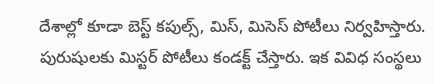దేశాల్లో కూడా బెస్ట్‌ కపుల్స్, మిస్, మిసెస్‌ పోటీలు నిర్వహిస్తారు. పురుషులకు మిస్టర్‌ పోటీలు కండక్ట్‌ చేస్తారు. ఇక వివిధ సంస్థలు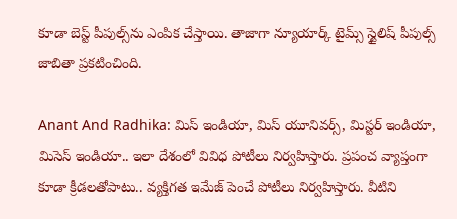కూడా బెస్ట్‌ పీపుల్స్‌ను ఎంపిక చేస్తాయి. తాజాగా న్యూయార్క్‌ టైమ్స్‌ స్టైలిష్‌ పీపుల్స్‌ జాబితా ప్రకటించింది.

Anant And Radhika: మిస్‌ ఇండియా, మిస్‌ యూనివర్స్, మిస్టర్‌ ఇండియా, మిసెస్‌ ఇండియా.. ఇలా దేశంలో వివిధ పోటీలు నిర్వహిస్తారు. ప్రపంచ వ్యాప్తంగా కూడా క్రీడలతోపాటు.. వ్యక్తిగత ఇమేజ్‌ పెంచే పోటీలు నిర్వహిస్తారు. వీటిని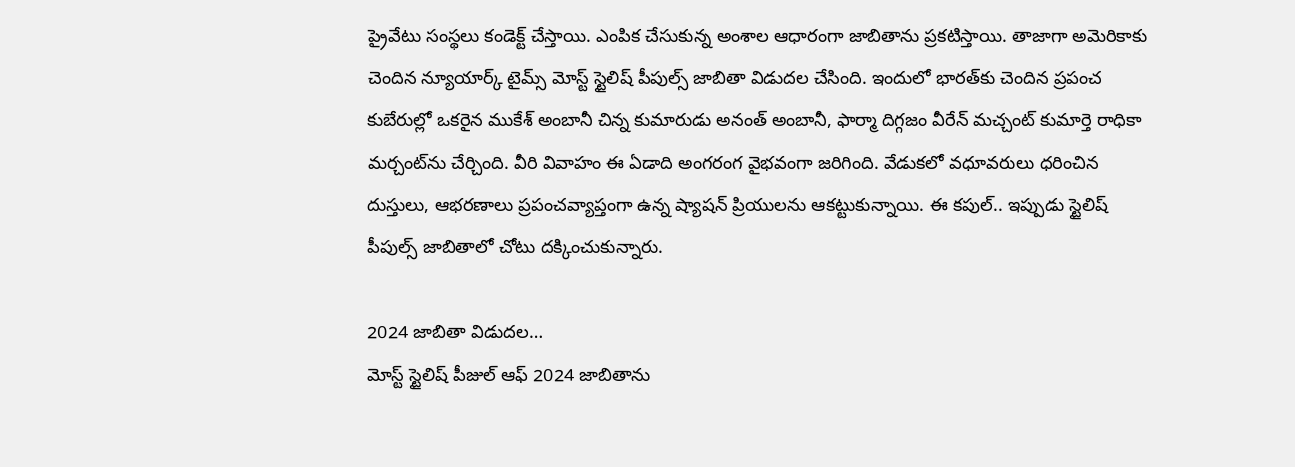ప్రైవేటు సంస్థలు కండెక్ట్‌ చేస్తాయి. ఎంపిక చేసుకున్న అంశాల ఆధారంగా జాబితాను ప్రకటిస్తాయి. తాజాగా అమెరికాకు చెందిన న్యూయార్క్‌ టైమ్స్‌ మోస్ట్‌ స్టైలిష్‌ పీపుల్స్‌ జాబితా విడుదల చేసింది. ఇందులో భారత్‌కు చెందిన ప్రపంచ కుబేరుల్లో ఒకరైన ముకేశ్‌ అంబానీ చిన్న కుమారుడు అనంత్‌ అంబానీ, ఫార్మా దిగ్గజం వీరేన్‌ మచ్చంట్‌ కుమార్తె రాధికా మర్చంట్‌ను చేర్చింది. వీరి వివాహం ఈ ఏడాది అంగరంగ వైభవంగా జరిగింది. వేడుకలో వధూవరులు ధరించిన దుస్తులు, ఆభరణాలు ప్రపంచవ్యాప్తంగా ఉన్న ష్యాషన్‌ ప్రియులను ఆకట్టుకున్నాయి. ఈ కపుల్‌.. ఇప్పుడు స్టైలిష్‌ పీపుల్స్‌ జాబితాలో చోటు దక్కించుకున్నారు.

2024 జాబితా విడుదల…
మోస్ట్‌ స్టైలిష్‌ పీజుల్‌ ఆఫ్‌ 2024 జాబితాను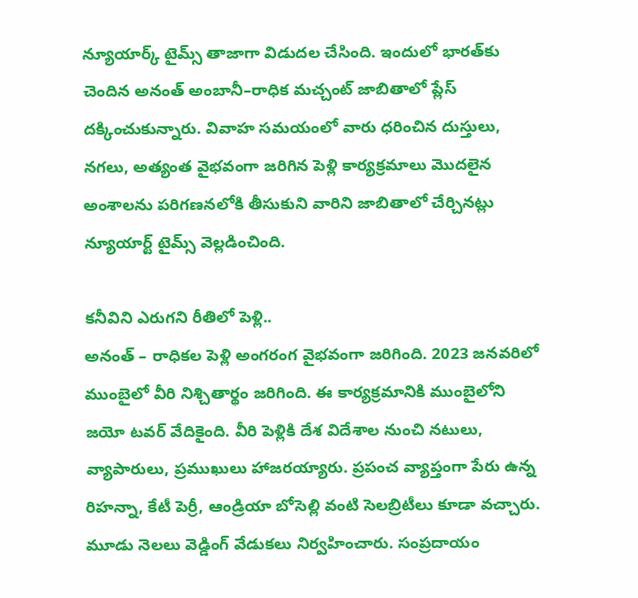న్యూయార్క్‌ టైమ్స్‌ తాజాగా విడుదల చేసింది. ఇందులో భారత్‌కు చెందిన అనంత్‌ అంబానీ–రాధిక మచ్చంట్‌ జాబితాలో ప్లేస్‌ దక్కించుకున్నారు. వివాహ సమయంలో వారు ధరించిన దుస్తులు, నగలు, అత్యంత వైభవంగా జరిగిన పెళ్లి కార్యక్రమాలు మొదలైన అంశాలను పరిగణనలోకి తీసుకుని వారిని జాబితాలో చేర్చినట్లు న్యూయార్ట్‌ టైమ్స్‌ వెల్లడించింది.

కనీవిని ఎరుగని రీతిలో పెళ్లి..
అనంత్‌ – రాధికల పెళ్లి అంగరంగ వైభవంగా జరిగింది. 2023 జనవరిలో ముంబైలో వీరి నిశ్చితార్థం జరిగింది. ఈ కార్యక్రమానికి ముంబైలోని జయో టవర్‌ వేదికైంది. వీరి పెళ్లికి దేశ విదేశాల నుంచి నటులు, వ్యాపారులు, ప్రముఖులు హాజరయ్యారు. ప్రపంచ వ్యాప్తంగా పేరు ఉన్న రిహన్నా, కేటీ పెర్రీ, ఆండ్రియా బోసెల్లి వంటి సెలబ్రిటీలు కూడా వచ్చారు. మూడు నెలలు వెడ్డింగ్‌ వేడుకలు నిర్వహించారు. సంప్రదాయం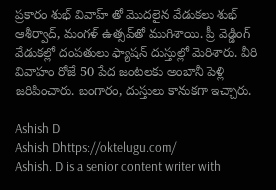ప్రకారం శుభ్‌ వివాహ్‌ తో మొదలైన వేడుకలు శుభ్‌ ఆశీర్వాద్, మంగళ్‌ ఉత్సవ్‌తో ముగిశాయి. ప్రీ వెడ్డింగ్‌ వేడుకల్లో దంపతులు ఫ్యాషన్‌ దుస్తుల్లో మెరిశారు. వీరి వివాహం రోజే 50 పేద జంటలకు అంబానీ పెళ్లి జరిపించారు. బంగారం, దుస్తులు కానుకగా ఇచ్చారు.

Ashish D
Ashish Dhttps://oktelugu.com/
Ashish. D is a senior content writer with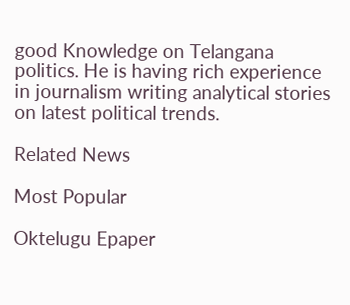good Knowledge on Telangana politics. He is having rich experience in journalism writing analytical stories on latest political trends.

Related News

Most Popular

Oktelugu Epaper